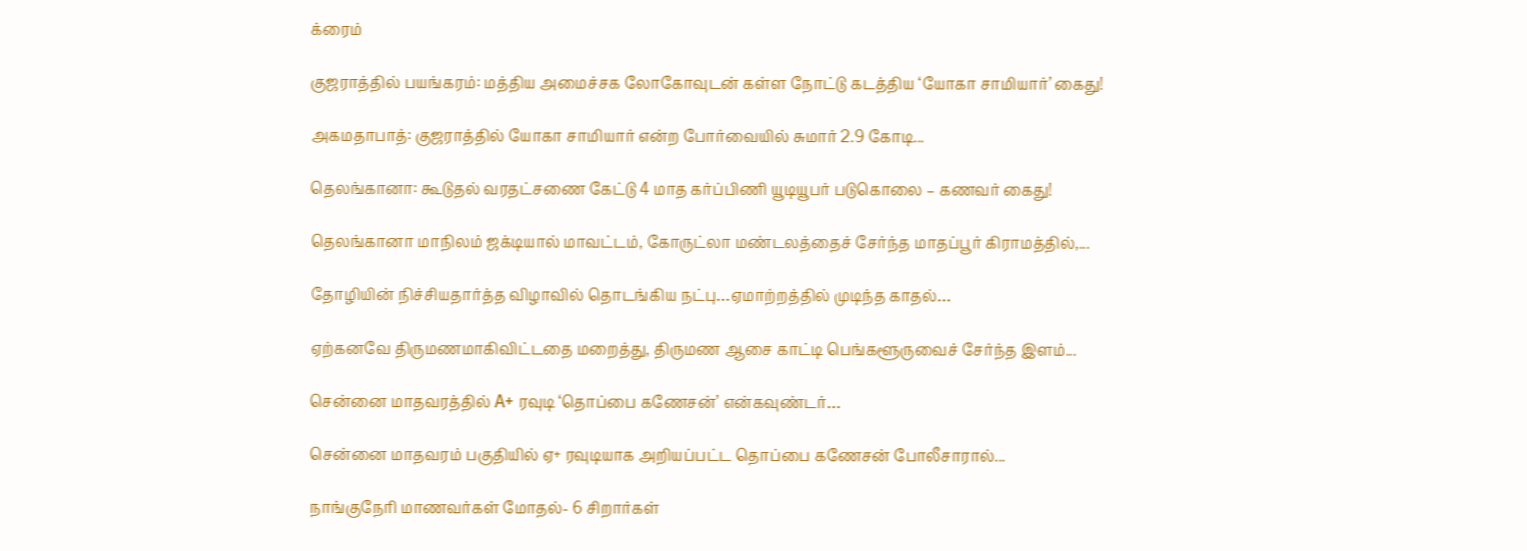க்ரைம்

குஜராத்தில் பயங்கரம்: மத்திய அமைச்சக லோகோவுடன் கள்ள நோட்டு கடத்திய ‘யோகா சாமியார்’ கைது!

அகமதாபாத்: குஜராத்தில் யோகா சாமியார் என்ற போர்வையில் சுமார் 2.9 கோடி...

தெலங்கானா: கூடுதல் வரதட்சணை கேட்டு 4 மாத கர்ப்பிணி யூடியூபர் படுகொலை – கணவர் கைது!

தெலங்கானா மாநிலம் ஜக்டியால் மாவட்டம், கோருட்லா மண்டலத்தைச் சேர்ந்த மாதப்பூர் கிராமத்தில்,...

தோழியின் நிச்சியதார்த்த விழாவில் தொடங்கிய நட்பு…ஏமாற்றத்தில் முடிந்த காதல்…

ஏற்கனவே திருமணமாகிவிட்டதை மறைத்து, திருமண ஆசை காட்டி பெங்களூருவைச் சேர்ந்த இளம்...

சென்னை மாதவரத்தில் A+ ரவுடி ‘தொப்பை கணேசன்’ என்கவுண்டர்…

சென்னை மாதவரம் பகுதியில் ஏ+ ரவுடியாக அறியப்பட்ட தொப்பை கணேசன் போலீசாரால்...

நாங்குநேரி மாணவர்கள் மோதல்- 6 சிறார்கள்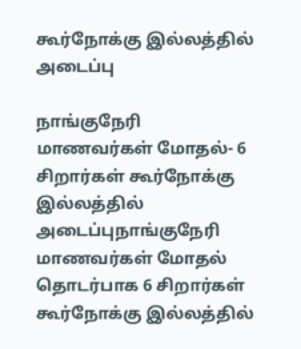கூர்நோக்கு இல்லத்தில் அடைப்பு

நாங்குநேரி மாணவர்கள் மோதல்- 6 சிறார்கள் கூர்நோக்கு இல்லத்தில் அடைப்புநாங்குநேரி மாணவர்கள் மோதல் தொடர்பாக 6 சிறார்கள் கூர்நோக்கு இல்லத்தில்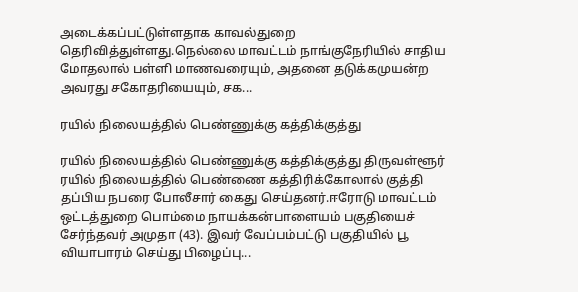அடைக்கப்பட்டுள்ளதாக காவல்துறை தெரிவித்துள்ளது.நெல்லை மாவட்டம் நாங்குநேரியில் சாதிய மோதலால் பள்ளி மாணவரையும், அதனை தடுக்கமுயன்ற அவரது சகோதரியையும், சக...

ரயில் நிலையத்தில் பெண்ணுக்கு கத்திக்குத்து

ரயில் நிலையத்தில் பெண்ணுக்கு கத்திக்குத்து திருவள்ளூர் ரயில் நிலையத்தில் பெண்ணை கத்திரிக்கோலால் குத்தி தப்பிய நபரை போலீசார் கைது செய்தனர்.ஈரோடு மாவட்டம் ஒட்டத்துறை பொம்மை நாயக்கன்பாளையம் பகுதியைச் சேர்ந்தவர் அமுதா (43). இவர் வேப்பம்பட்டு பகுதியில் பூ வியாபாரம் செய்து பிழைப்பு...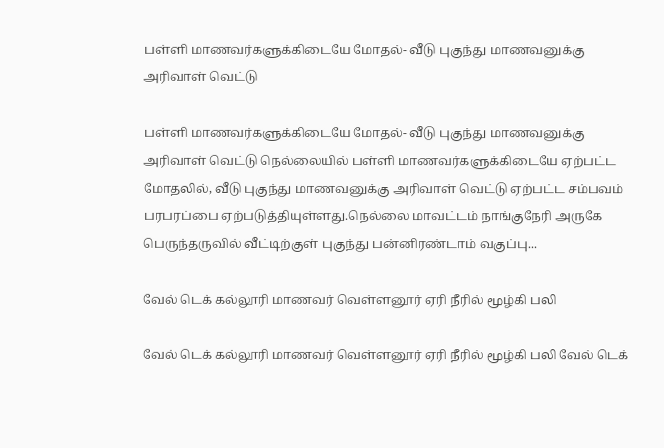பள்ளி மாணவர்களுக்கிடையே மோதல்- வீடு புகுந்து மாணவனுக்கு அரிவாள் வெட்டு

பள்ளி மாணவர்களுக்கிடையே மோதல்- வீடு புகுந்து மாணவனுக்கு அரிவாள் வெட்டு நெல்லையில் பள்ளி மாணவர்களுக்கிடையே ஏற்பட்ட மோதலில், வீடு புகுந்து மாணவனுக்கு அரிவாள் வெட்டு ஏற்பட்ட சம்பவம் பரபரப்பை ஏற்படுத்தியுள்ளது.நெல்லை மாவட்டம் நாங்குநேரி அருகே பெருந்தருவில் வீட்டிற்குள் புகுந்து பன்னிரண்டாம் வகுப்பு...

வேல் டெக் கல்லூரி மாணவர் வெள்ளனூர் ஏரி நீரில் மூழ்கி பலி

வேல் டெக் கல்லூரி மாணவர் வெள்ளனூர் ஏரி நீரில் மூழ்கி பலி வேல் டெக்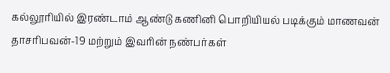கல்லூரியில் இரண்டாம் ஆண்டு கணினி பொறியியல் படிக்கும் மாணவன் தாசரிபவன்-19 மற்றும் இவரின் நண்பர்கள்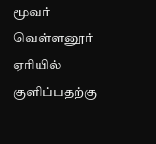மூவர் வெள்ளனூர் ஏரியில் குளிப்பதற்கு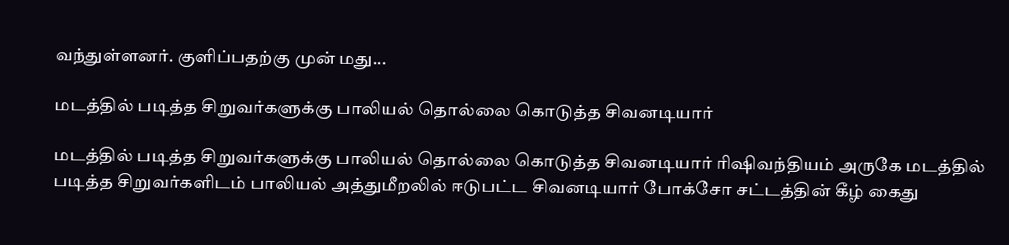வந்துள்ளனர். குளிப்பதற்கு முன் மது...

மடத்தில் படித்த சிறுவர்களுக்கு பாலியல் தொல்லை கொடுத்த சிவனடியார்

மடத்தில் படித்த சிறுவர்களுக்கு பாலியல் தொல்லை கொடுத்த சிவனடியார் ரிஷிவந்தியம் அருகே மடத்தில் படித்த சிறுவர்களிடம் பாலியல் அத்துமீறலில் ஈடுபட்ட சிவனடியார் போக்சோ சட்டத்தின் கீழ் கைது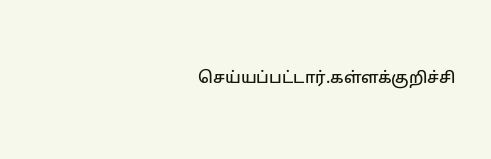செய்யப்பட்டார்.கள்ளக்குறிச்சி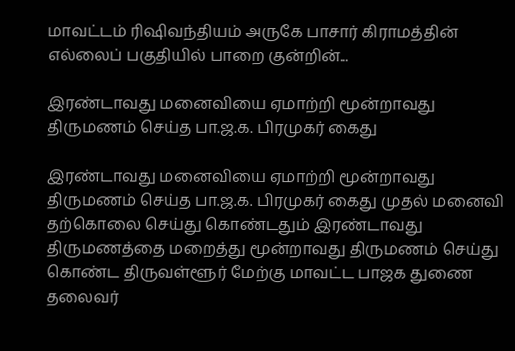மாவட்டம் ரிஷிவந்தியம் அருகே பாசார் கிராமத்தின் எல்லைப் பகுதியில் பாறை குன்றின்...

இரண்டாவது மனைவியை ஏமாற்றி மூன்றாவது திருமணம் செய்த பா.ஜ.க. பிரமுகர் கைது

இரண்டாவது மனைவியை ஏமாற்றி மூன்றாவது திருமணம் செய்த பா.ஜ.க. பிரமுகர் கைது முதல் மனைவி தற்கொலை செய்து கொண்டதும் இரண்டாவது திருமணத்தை மறைத்து மூன்றாவது திருமணம் செய்து கொண்ட திருவள்ளூர் மேற்கு மாவட்ட பாஜக துணை தலைவர்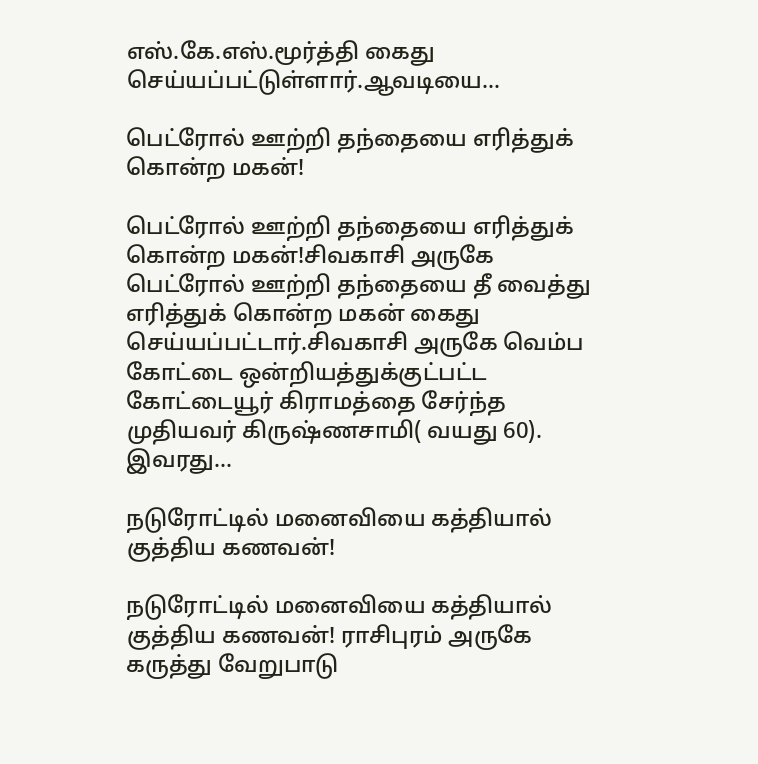எஸ்.கே.எஸ்.மூர்த்தி கைது செய்யப்பட்டுள்ளார்.ஆவடியை...

பெட்ரோல் ஊற்றி தந்தையை எரித்துக் கொன்ற மகன்!

பெட்ரோல் ஊற்றி தந்தையை எரித்துக் கொன்ற மகன்!சிவகாசி அருகே பெட்ரோல் ஊற்றி தந்தையை தீ வைத்து எரித்துக் கொன்ற மகன் கைது செய்யப்பட்டார்.சிவகாசி அருகே வெம்ப கோட்டை ஒன்றியத்துக்குட்பட்ட கோட்டையூர் கிராமத்தை சேர்ந்த முதியவர் கிருஷ்ணசாமி( வயது 60). இவரது...

நடுரோட்டில் மனைவியை கத்தியால் குத்திய கணவன்!

நடுரோட்டில் மனைவியை கத்தியால் குத்திய கணவன்! ராசிபுரம் அருகே கருத்து வேறுபாடு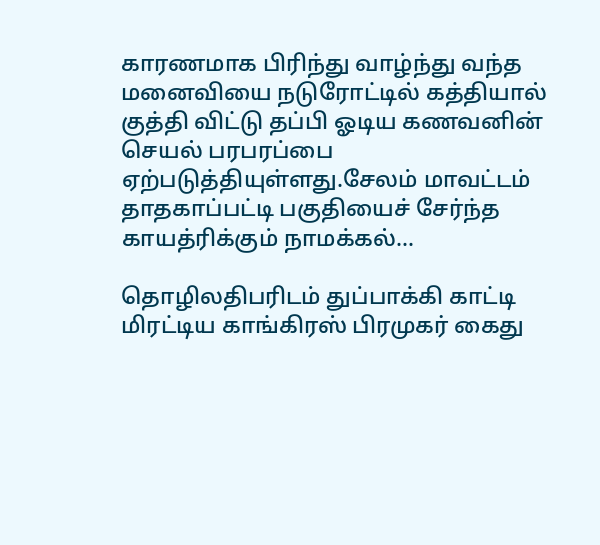காரணமாக பிரிந்து வாழ்ந்து வந்த மனைவியை நடுரோட்டில் கத்தியால் குத்தி விட்டு தப்பி ஓடிய கணவனின் செயல் பரபரப்பை ஏற்படுத்தியுள்ளது.சேலம் மாவட்டம் தாதகாப்பட்டி பகுதியைச் சேர்ந்த காயத்ரிக்கும் நாமக்கல்...

தொழிலதிபரிடம் துப்பாக்கி காட்டி மிரட்டிய காங்கிரஸ் பிரமுகர் கைது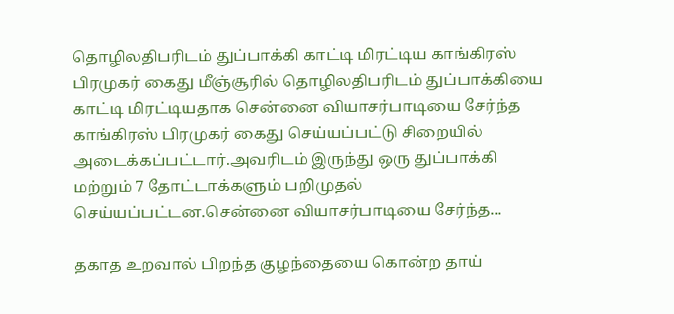தொழிலதிபரிடம் துப்பாக்கி காட்டி மிரட்டிய காங்கிரஸ் பிரமுகர் கைது மீஞ்சூரில் தொழிலதிபரிடம் துப்பாக்கியை காட்டி மிரட்டியதாக சென்னை வியாசர்பாடியை சேர்ந்த காங்கிரஸ் பிரமுகர் கைது செய்யப்பட்டு சிறையில் அடைக்கப்பட்டார்.அவரிடம் இருந்து ஒரு துப்பாக்கி மற்றும் 7 தோட்டாக்களும் பறிமுதல் செய்யப்பட்டன.சென்னை வியாசர்பாடியை சேர்ந்த...

தகாத உறவால் பிறந்த குழந்தையை கொன்ற தாய்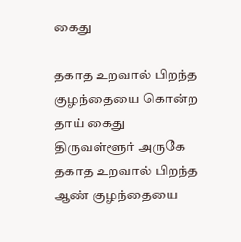கைது

தகாத உறவால் பிறந்த குழந்தையை கொன்ற தாய் கைது திருவள்ளூர் அருகே தகாத உறவால் பிறந்த ஆண் குழந்தையை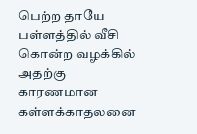பெற்ற தாயே பள்ளத்தில் வீசி கொன்ற வழக்கில் அதற்கு காரணமான கள்ளக்காதலனை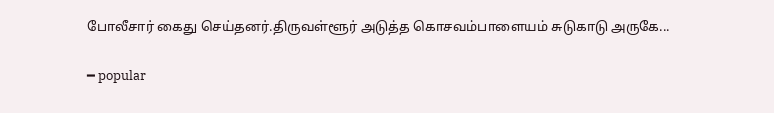போலீசார் கைது செய்தனர்.திருவள்ளூர் அடுத்த கொசவம்பாளையம் சுடுகாடு அருகே...

━ popular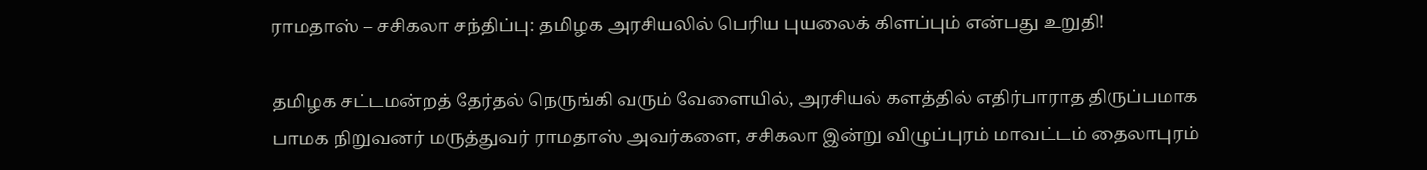ராமதாஸ் – சசிகலா சந்திப்பு: தமிழக அரசியலில் பெரிய புயலைக் கிளப்பும் என்பது உறுதி!

தமிழக சட்டமன்றத் தேர்தல் நெருங்கி வரும் வேளையில், அரசியல் களத்தில் எதிர்பாராத திருப்பமாக பாமக நிறுவனர் மருத்துவர் ராமதாஸ் அவர்களை, சசிகலா இன்று விழுப்புரம் மாவட்டம் தைலாபுரம்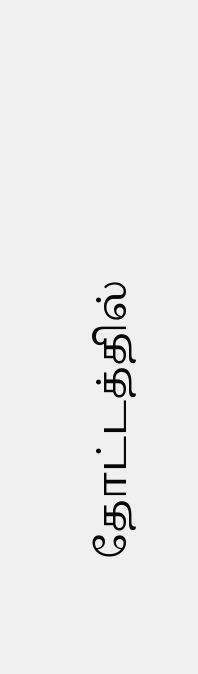தோட்டத்தில்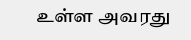உள்ள அவரது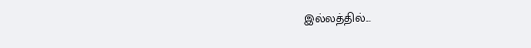இல்லத்தில்...